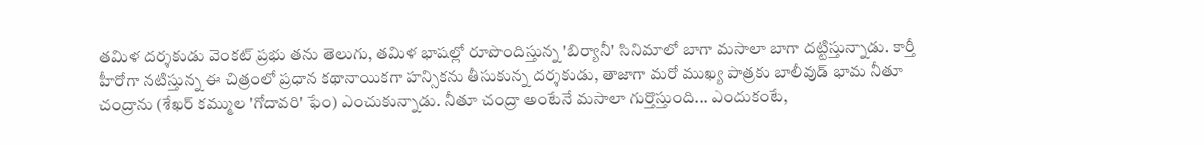తమిళ దర్శకుడు వెంకట్ ప్రభు తను తెలుగు, తమిళ భాషల్లో రూపొందిస్తున్న 'బిర్యానీ' సినిమాలో బాగా మసాలా బాగా దట్టిస్తున్నాడు. కార్తీ హీరోగా నటిస్తున్న ఈ చిత్రంలో ప్రధాన కథానాయికగా హన్సికను తీసుకున్న దర్శకుడు, తాజాగా మరో ముఖ్య పాత్రకు బాలీవుడ్ భామ నీతూ చంద్రాను (శేఖర్ కమ్ముల 'గోదావరి' ఫేం) ఎంచుకున్నాడు. నీతూ చంద్రా అంటేనే మసాలా గుర్తొస్తుంది... ఎందుకంటే,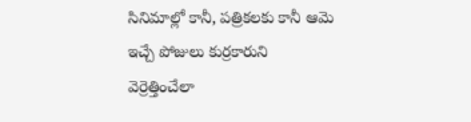సినిమాల్లో కానీ, పత్రికలకు కానీ ఆమె ఇచ్చే పోజులు కుర్రకారుని వెర్రెత్తించేలా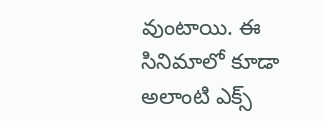వుంటాయి. ఈ సినిమాలో కూడా అలాంటి ఎక్స్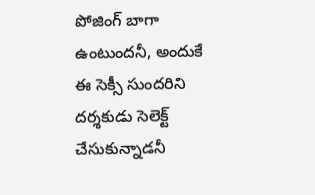పోజింగ్ బాగా ఉంటుందనీ, అందుకే ఈ సెక్సీ సుందరిని దర్శకుడు సెలెక్ట్ చేసుకున్నాడనీ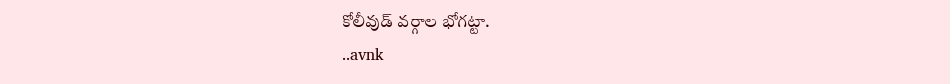కోలీవుడ్ వర్గాల భోగట్టా.
..avnk